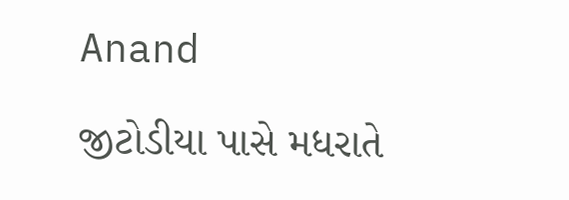Anand

જીટોડીયા પાસે મધરાતે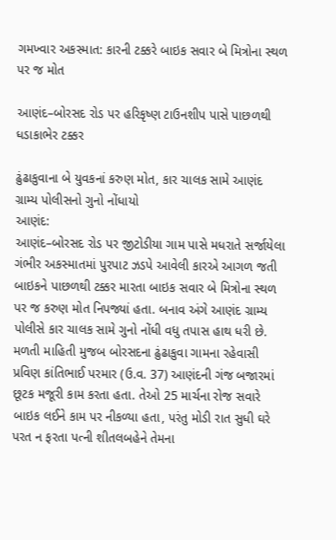ગમખ્વાર અકસ્માત: કારની ટક્કરે બાઇક સવાર બે મિત્રોના સ્થળ પર જ મોત

આણંદ–બોરસદ રોડ પર હરિકૃષ્ણ ટાઉનશીપ પાસે પાછળથી ધડાકાભેર ટક્કર

ઢુંઢાકુવાના બે યુવકનાં કરુણ મોત, કાર ચાલક સામે આણંદ ગ્રામ્ય પોલીસનો ગુનો નોંધાયો
આણંદ:
આણંદ–બોરસદ રોડ પર જીટોડીયા ગામ પાસે મધરાતે સર્જાયેલા ગંભીર અકસ્માતમાં પુરપાટ ઝડપે આવેલી કારએ આગળ જતી બાઇકને પાછળથી ટક્કર મારતા બાઇક સવાર બે મિત્રોના સ્થળ પર જ કરુણ મોત નિપજ્યાં હતા. બનાવ અંગે આણંદ ગ્રામ્ય પોલીસે કાર ચાલક સામે ગુનો નોંધી વધુ તપાસ હાથ ધરી છે.
મળતી માહિતી મુજબ બોરસદના ઢુંઢાકુવા ગામના રહેવાસી પ્રવિણ કાંતિભાઈ પરમાર (ઉ.વ. 37) આણંદની ગંજ બજારમાં છૂટક મજૂરી કામ કરતા હતા. તેઓ 25 માર્ચના રોજ સવારે બાઇક લઈને કામ પર નીકળ્યા હતા, પરંતુ મોડી રાત સુધી ઘરે પરત ન ફરતા પત્ની શીતલબહેને તેમના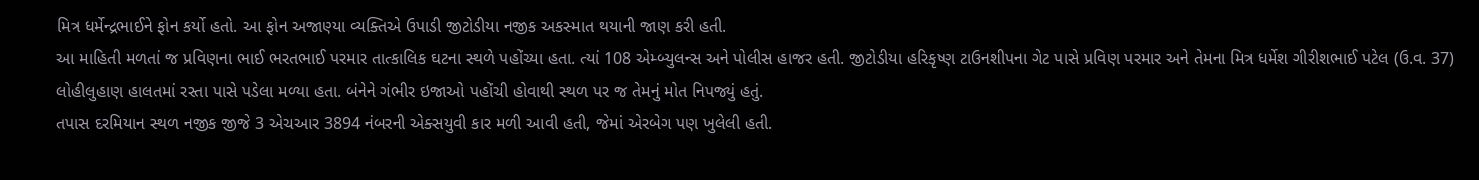મિત્ર ધર્મેન્દ્રભાઈને ફોન કર્યો હતો. આ ફોન અજાણ્યા વ્યક્તિએ ઉપાડી જીટોડીયા નજીક અકસ્માત થયાની જાણ કરી હતી.
આ માહિતી મળતાં જ પ્રવિણના ભાઈ ભરતભાઈ પરમાર તાત્કાલિક ઘટના સ્થળે પહોંચ્યા હતા. ત્યાં 108 એમ્બ્યુલન્સ અને પોલીસ હાજર હતી. જીટોડીયા હરિકૃષ્ણ ટાઉનશીપના ગેટ પાસે પ્રવિણ પરમાર અને તેમના મિત્ર ધર્મેશ ગીરીશભાઈ પટેલ (ઉ.વ. 37) લોહીલુહાણ હાલતમાં રસ્તા પાસે પડેલા મળ્યા હતા. બંનેને ગંભીર ઇજાઓ પહોંચી હોવાથી સ્થળ પર જ તેમનું મોત નિપજ્યું હતું.
તપાસ દરમિયાન સ્થળ નજીક જીજે 3 એચઆર 3894 નંબરની એક્સયુવી કાર મળી આવી હતી, જેમાં એરબેગ પણ ખુલેલી હતી.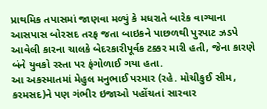પ્રાથમિક તપાસમાં જાણવા મળ્યું કે મધરાતે બારેક વાગ્યાના આસપાસ બોરસદ તરફ જતા બાઇકને પાછળથી પુરપાટ ઝડપે આવેલી કારના ચાલકે બેદરકારીપૂર્વક ટક્કર મારી હતી, જેના કારણે બંને યુવકો રસ્તા પર ફંગોળાઈ ગયા હતા.
આ અકસ્માતમાં મેહુલ મનુભાઈ પરમાર (રહે. મોચીકુઈ સીમ, કરમસદ)ને પણ ગંભીર ઇજાઓ પહોંચતાં સારવાર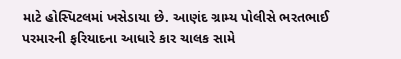માટે હોસ્પિટલમાં ખસેડાયા છે. આણંદ ગ્રામ્ય પોલીસે ભરતભાઈ પરમારની ફરિયાદના આધારે કાર ચાલક સામે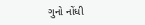ગુનો નોંધી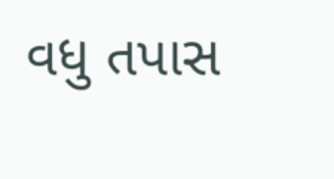વધુ તપાસ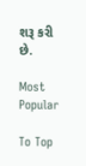શરૂ કરી છે.

Most Popular

To Top